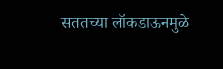सततच्या लॉकडाऊनमुळे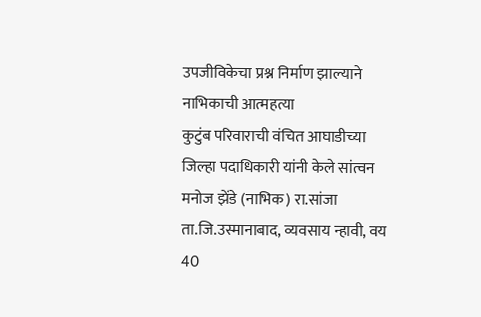उपजीविकेचा प्रश्न निर्माण झाल्याने नाभिकाची आत्महत्या
कुटुंब परिवाराची वंचित आघाडीच्या जिल्हा पदाधिकारी यांनी केले सांत्वन मनोज झेंडे (नाभिक) रा.सांजा ता.जि.उस्मानाबाद, व्यवसाय न्हावी, वय 40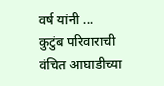वर्ष यांनी ...
कुटुंब परिवाराची वंचित आघाडीच्या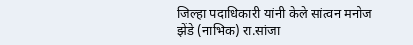जिल्हा पदाधिकारी यांनी केले सांत्वन मनोज झेंडे (नाभिक) रा.सांजा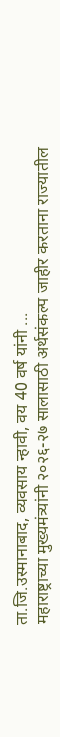ता.जि.उस्मानाबाद, व्यवसाय न्हावी, वय 40 वर्ष यांनी ...
महाराष्ट्राच्या मुख्यमंत्र्यांनी २०२६-२७ सालासाठी अर्थसंकल्प जाहीर करताना राज्यातील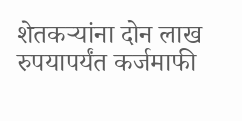शेतकऱ्यांना दोन लाख रुपयापर्यंत कर्जमाफी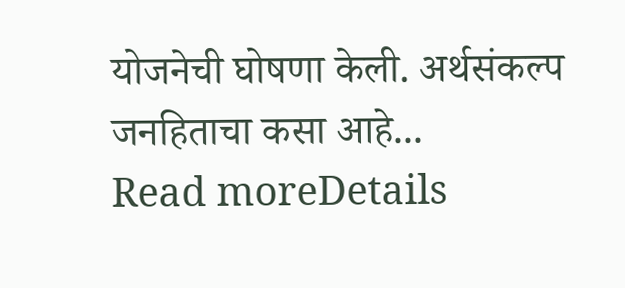योजनेची घोषणा केली. अर्थसंकल्प जनहिताचा कसा आहे...
Read moreDetails